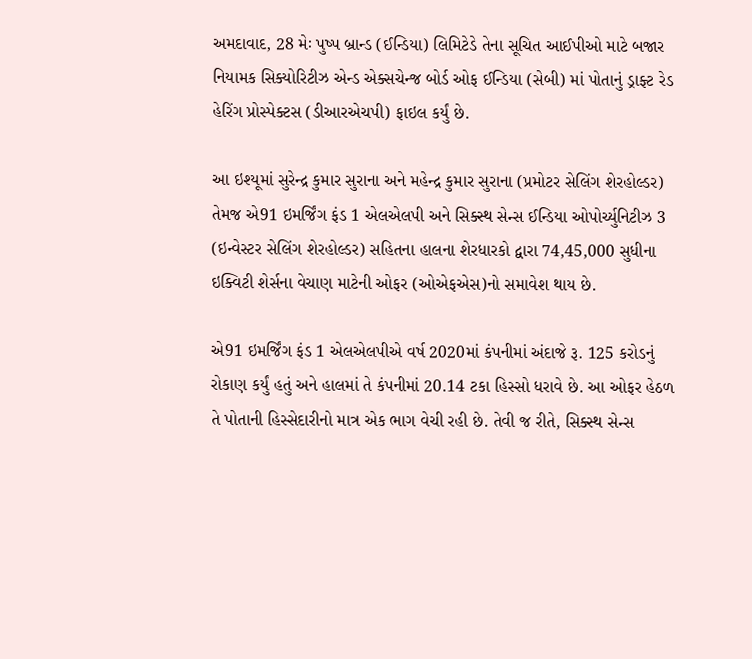અમદાવાદ, 28 મેઃ પુષ્પ બ્રાન્ડ (ઈન્ડિયા) લિમિટેડે તેના સૂચિત આઈપીઓ માટે બજાર નિયામક સિક્યોરિટીઝ એન્ડ એક્સચેન્જ બોર્ડ ઓફ ઈન્ડિયા (સેબી) માં પોતાનું ડ્રાફ્ટ રેડ હેરિંગ પ્રોસ્પેક્ટસ (ડીઆરએચપી) ફાઇલ કર્યું છે.

આ ઇશ્યૂમાં સુરેન્દ્ર કુમાર સુરાના અને મહેન્દ્ર કુમાર સુરાના (પ્રમોટર સેલિંગ શેરહોલ્ડર) તેમજ એ91 ઇમર્જિંગ ફંડ 1 એલએલપી અને સિક્સ્થ સેન્સ ઈન્ડિયા ઓપોર્ચ્યુનિટીઝ 3 (ઇન્વેસ્ટર સેલિંગ શેરહોલ્ડર) સહિતના હાલના શેરધારકો દ્વારા 74,45,000 સુધીના ઇક્વિટી શેર્સના વેચાણ માટેની ઓફર (ઓએફએસ)નો સમાવેશ થાય છે.

એ91 ઇમર્જિંગ ફંડ 1 એલએલપીએ વર્ષ 2020માં કંપનીમાં અંદાજે રૂ. 125 કરોડનું રોકાણ કર્યું હતું અને હાલમાં તે કંપનીમાં 20.14 ટકા હિસ્સો ધરાવે છે. આ ઓફર હેઠળ તે પોતાની હિસ્સેદારીનો માત્ર એક ભાગ વેચી રહી છે. તેવી જ રીતે, સિક્સ્થ સેન્સ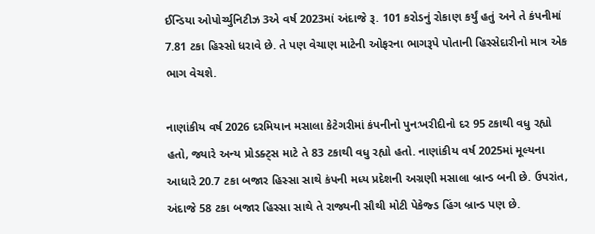ઈન્ડિયા ઓપોર્ચ્યુનિટીઝ 3એ વર્ષ 2023માં અંદાજે રૂ. 101 કરોડનું રોકાણ કર્યું હતું અને તે કંપનીમાં 7.81 ટકા હિસ્સો ધરાવે છે. તે પણ વેચાણ માટેની ઓફરના ભાગરૂપે પોતાની હિસ્સેદારીનો માત્ર એક ભાગ વેચશે.

નાણાંકીય વર્ષ 2026 દરમિયાન મસાલા કેટેગરીમાં કંપનીનો પુનઃખરીદીનો દર 95 ટકાથી વધુ રહ્યો હતો, જ્યારે અન્ય પ્રોડક્ટ્સ માટે તે 83 ટકાથી વધુ રહ્યો હતો. નાણાંકીય વર્ષ 2025માં મૂલ્યના આધારે 20.7 ટકા બજાર હિસ્સા સાથે કંપની મધ્ય પ્રદેશની અગ્રણી મસાલા બ્રાન્ડ બની છે. ઉપરાંત, અંદાજે 58 ટકા બજાર હિસ્સા સાથે તે રાજ્યની સૌથી મોટી પેકેજ્ડ હિંગ બ્રાન્ડ પણ છે.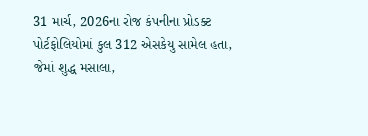31 માર્ચ, 2026ના રોજ કંપનીના પ્રોડક્ટ પોર્ટફોલિયોમાં કુલ 312 એસકેયુ સામેલ હતા, જેમાં શુદ્ધ મસાલા,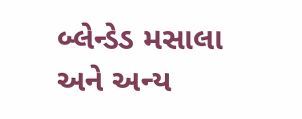બ્લેન્ડેડ મસાલા અને અન્ય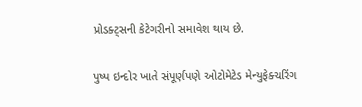પ્રોડક્ટ્સની કેટેગરીનો સમાવેશ થાય છે.

પુષ્પ ઇન્દોર ખાતે સંપૂર્ણપણે ઓટોમેટેડ મેન્યુફેક્ચરિંગ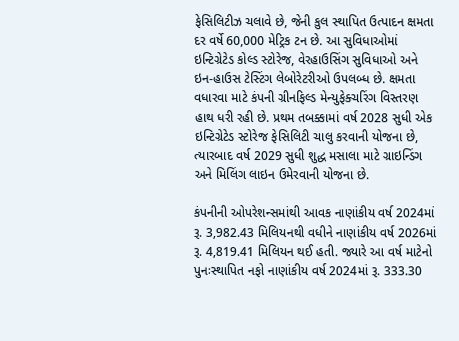ફેસિલિટીઝ ચલાવે છે, જેની કુલ સ્થાપિત ઉત્પાદન ક્ષમતા દર વર્ષે 60,000 મેટ્રિક ટન છે. આ સુવિધાઓમાં ઇન્ટિગ્રેટેડ કોલ્ડ સ્ટોરેજ, વેરહાઉસિંગ સુવિધાઓ અને ઇન-હાઉસ ટેસ્ટિંગ લેબોરેટરીઓ ઉપલબ્ધ છે. ક્ષમતા વધારવા માટે કંપની ગ્રીનફિલ્ડ મેન્યુફેક્ચરિંગ વિસ્તરણ હાથ ધરી રહી છે. પ્રથમ તબક્કામાં વર્ષ 2028 સુધી એક ઇન્ટિગ્રેટેડ સ્ટોરેજ ફેસિલિટી ચાલુ કરવાની યોજના છે, ત્યારબાદ વર્ષ 2029 સુધી શુદ્ધ મસાલા માટે ગ્રાઇન્ડિંગ અને મિલિંગ લાઇન ઉમેરવાની યોજના છે.

કંપનીની ઓપરેશન્સમાંથી આવક નાણાંકીય વર્ષ 2024માં રૂ. 3,982.43 મિલિયનથી વધીને નાણાંકીય વર્ષ 2026માં રૂ. 4,819.41 મિલિયન થઈ હતી. જ્યારે આ વર્ષ માટેનો પુનઃસ્થાપિત નફો નાણાંકીય વર્ષ 2024માં રૂ. 333.30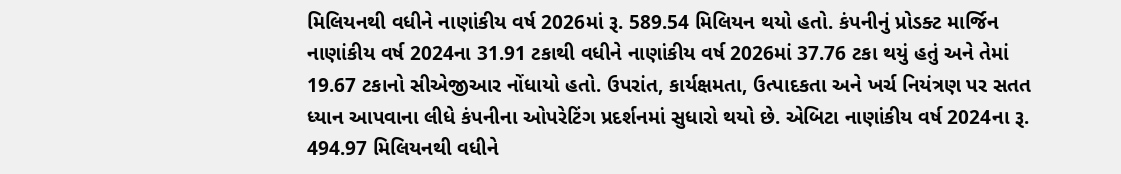મિલિયનથી વધીને નાણાંકીય વર્ષ 2026માં રૂ. 589.54 મિલિયન થયો હતો. કંપનીનું પ્રોડક્ટ માર્જિન નાણાંકીય વર્ષ 2024ના 31.91 ટકાથી વધીને નાણાંકીય વર્ષ 2026માં 37.76 ટકા થયું હતું અને તેમાં 19.67 ટકાનો સીએજીઆર નોંધાયો હતો. ઉપરાંત, કાર્યક્ષમતા, ઉત્પાદકતા અને ખર્ચ નિયંત્રણ પર સતત ધ્યાન આપવાના લીધે કંપનીના ઓપરેટિંગ પ્રદર્શનમાં સુધારો થયો છે. એબિટા નાણાંકીય વર્ષ 2024ના રૂ. 494.97 મિલિયનથી વધીને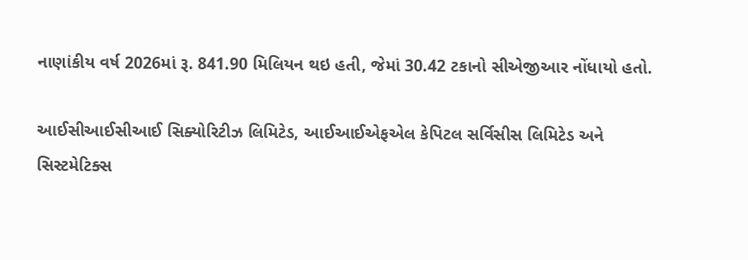નાણાંકીય વર્ષ 2026માં રૂ. 841.90 મિલિયન થઇ હતી, જેમાં 30.42 ટકાનો સીએજીઆર નોંધાયો હતો.

આઈસીઆઈસીઆઈ સિક્યોરિટીઝ લિમિટેડ, આઈઆઈએફએલ કેપિટલ સર્વિસીસ લિમિટેડ અને સિસ્ટમેટિક્સ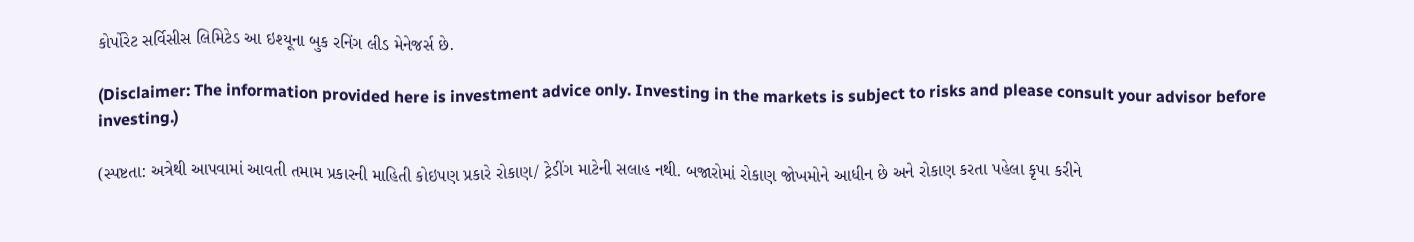કોર્પોરેટ સર્વિસીસ લિમિટેડ આ ઇશ્યૂના બુક રનિંગ લીડ મેનેજર્સ છે.

(Disclaimer: The information provided here is investment advice only. Investing in the markets is subject to risks and please consult your advisor before investing.)

(સ્પષ્ટતા: અત્રેથી આપવામાં આવતી તમામ પ્રકારની માહિતી કોઇપણ પ્રકારે રોકાણ/ ટ્રેડીંગ માટેની સલાહ નથી. બજારોમાં રોકાણ જોખમોને આધીન છે અને રોકાણ કરતા પહેલા કૃપા કરીને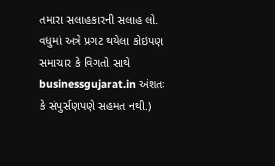તમારા સલાહકારની સલાહ લો. વધુમાં અત્રે પ્રગટ થયેલા કોઇપણ સમાચાર કે વિગતો સાથે businessgujarat.in અંશતઃ કે સંપુર્સણપણે સહમત નથી.)